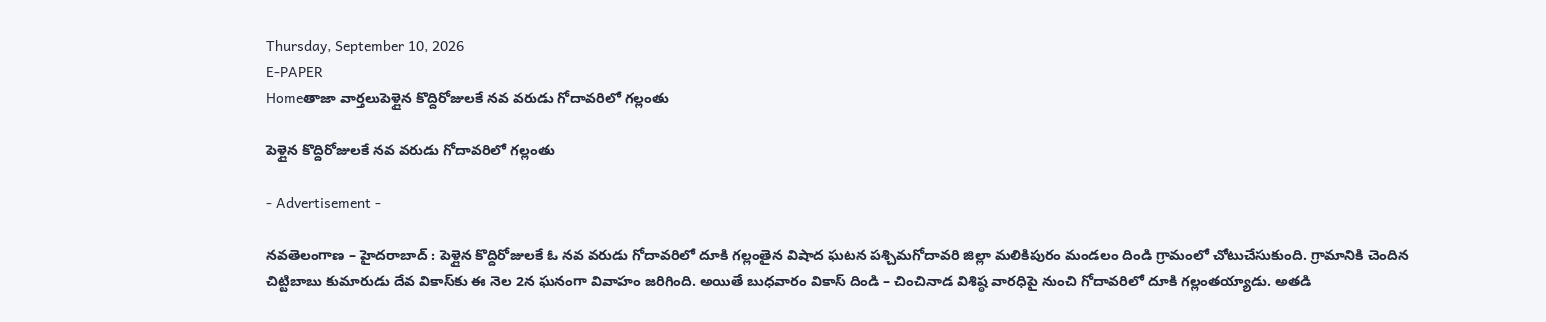Thursday, September 10, 2026
E-PAPER
Homeతాజా వార్తలుపెళ్లైన కొద్దిరోజులకే నవ వరుడు గోదావరిలో గల్లంతు

పెళ్లైన కొద్దిరోజులకే నవ వరుడు గోదావరిలో గల్లంతు

- Advertisement -

నవతెలంగాణ – హైదరాబాద్ : పెళ్లైన కొద్దిరోజులకే ఓ నవ వరుడు గోదావరిలో దూకి గల్లంతైన విషాద ఘటన పశ్చిమగోదావరి జిల్లా మలికిపురం మండలం దిండి గ్రామంలో చోటుచేసుకుంది. గ్రామానికి చెందిన చిట్టిబాబు కుమారుడు దేవ వికాస్‌కు ఈ నెల 2న ఘనంగా వివాహం జరిగింది. అయితే బుధవారం వికాస్ దిండి – చించినాడ విశిష్ఠ వారధిపై నుంచి గోదావరిలో దూకి గల్లంతయ్యాడు. అతడి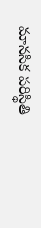మానసిక పరిస్థితి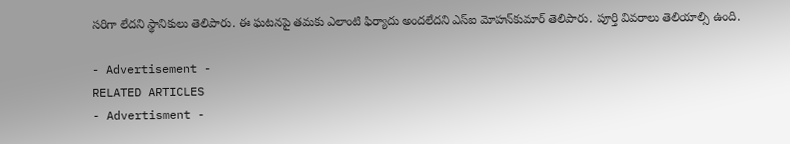సరిగా లేదని స్థానికులు తెలిపారు. ఈ ఘటనపై తమకు ఎలాంటి ఫిర్యాదు అందలేదని ఎస్‌ఐ మోహన్‌కుమార్ తెలిపారు. పూర్తి వివరాలు తెలియాల్సి ఉంది.

- Advertisement -
RELATED ARTICLES
- Advertisment -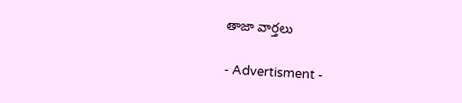తాజా వార్తలు

- Advertisment -